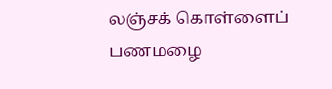லஞ்சக் கொள்ளைப் பணமழை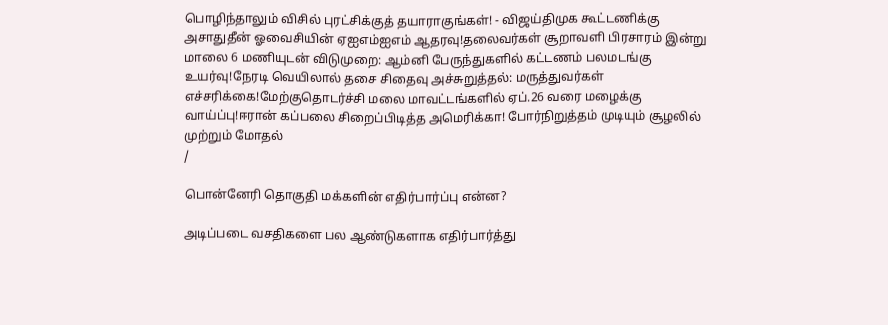பொழிந்தாலும் விசில் புரட்சிக்குத் தயாராகுங்கள்! - விஜய்திமுக கூட்டணிக்கு அசாதுதீன் ஓவைசியின் ஏஐஎம்ஐஎம் ஆதரவு!தலைவர்கள் சூறாவளி பிரசாரம் இன்று மாலை 6 மணியுடன் விடுமுறை: ஆம்னி பேருந்துகளில் கட்டணம் பலமடங்கு உயர்வு!நேரடி வெயிலால் தசை சிதைவு அச்சுறுத்தல்: மருத்துவர்கள் எச்சரிக்கை!மேற்குதொடர்ச்சி மலை மாவட்டங்களில் ஏப்.26 வரை மழைக்கு வாய்ப்பு!ஈரான் கப்பலை சிறைப்பிடித்த அமெரிக்கா! போர்நிறுத்தம் முடியும் சூழலில் முற்றும் மோதல்
/

பொன்னேரி தொகுதி மக்களின் எதிர்பார்ப்பு என்ன?

அடிப்படை வசதிகளை பல ஆண்டுகளாக எதிர்பார்த்து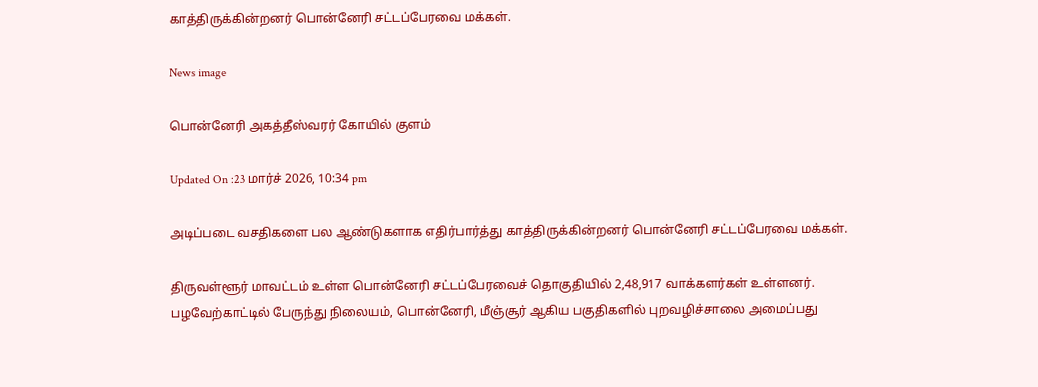காத்திருக்கின்றனர் பொன்னேரி சட்டப்பேரவை மக்கள்.

News image

பொன்னேரி அகத்தீஸ்வரர் கோயில் குளம்

Updated On :23 மார்ச் 2026, 10:34 pm

அடிப்படை வசதிகளை பல ஆண்டுகளாக எதிர்பார்த்து காத்திருக்கின்றனர் பொன்னேரி சட்டப்பேரவை மக்கள்.

திருவள்ளூர் மாவட்டம் உள்ள பொன்னேரி சட்டப்பேரவைச் தொகுதியில் 2,48,917 வாக்களர்கள் உள்ளனர். பழவேற்காட்டில் பேருந்து நிலையம், பொன்னேரி, மீஞ்சூர் ஆகிய பகுதிகளில் புறவழிச்சாலை அமைப்பது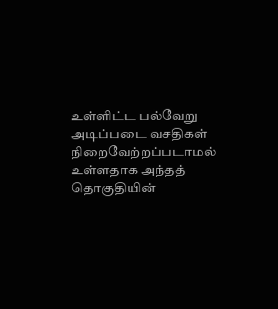உள்ளிட்ட பல்வேறு அடிப்படை வசதிகள் நிறைவேற்றப்படாமல் உள்ளதாக அந்தத் தொகுதியின்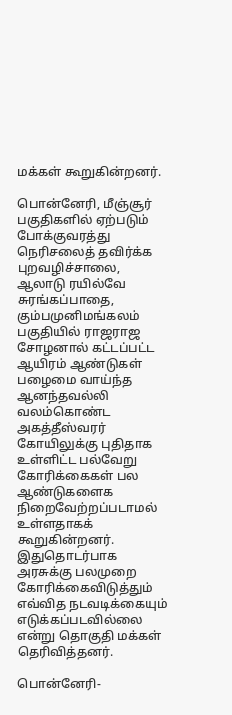மக்கள் கூறுகின்றனர்.

பொன்னேரி, மீஞ்சூர் பகுதிகளில் ஏற்படும் போக்குவரத்து நெரிசலைத் தவிர்க்க புறவழிச்சாலை, ஆலாடு ரயில்வே சுரங்கப்பாதை, கும்பமுனிமங்கலம் பகுதியில் ராஜராஜ சோழனால் கட்டப்பட்ட ஆயிரம் ஆண்டுகள் பழைமை வாய்ந்த ஆனந்தவல்லி வலம்கொண்ட அகத்தீஸ்வரர் கோயிலுக்கு புதிதாக உள்ளிட்ட பல்வேறு கோரிக்கைகள் பல ஆண்டுகளைக நிறைவேற்றப்படாமல் உள்ளதாகக் கூறுகின்றனர். இதுதொடர்பாக அரசுக்கு பலமுறை கோரிக்கைவிடுத்தும் எவ்வித நடவடிக்கையும் எடுக்கப்படவில்லை என்று தொகுதி மக்கள் தெரிவித்தனர்.

பொன்னேரி-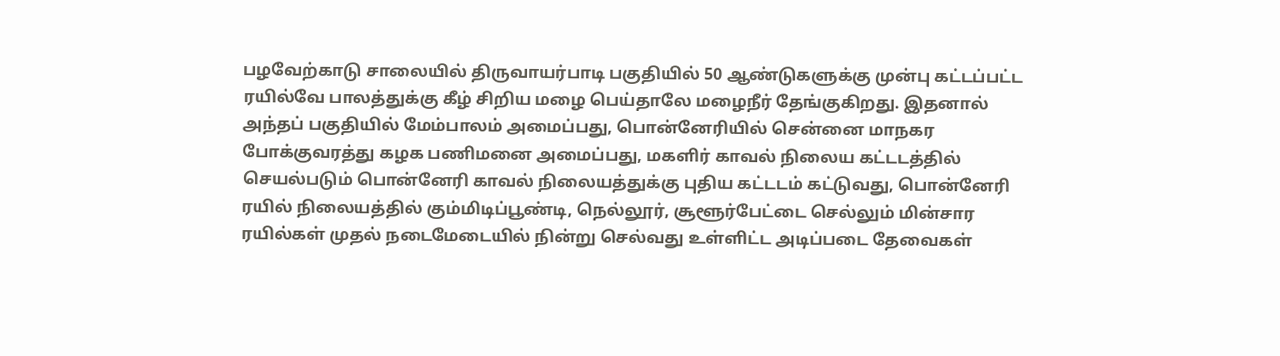பழவேற்காடு சாலையில் திருவாயர்பாடி பகுதியில் 50 ஆண்டுகளுக்கு முன்பு கட்டப்பட்ட ரயில்வே பாலத்துக்கு கீழ் சிறிய மழை பெய்தாலே மழைநீர் தேங்குகிறது. இதனால் அந்தப் பகுதியில் மேம்பாலம் அமைப்பது, பொன்னேரியில் சென்னை மாநகர போக்குவரத்து கழக பணிமனை அமைப்பது, மகளிர் காவல் நிலைய கட்டடத்தில் செயல்படும் பொன்னேரி காவல் நிலையத்துக்கு புதிய கட்டடம் கட்டுவது, பொன்னேரி ரயில் நிலையத்தில் கும்மிடிப்பூண்டி, நெல்லூர், சூளூர்பேட்டை செல்லும் மின்சார ரயில்கள் முதல் நடைமேடையில் நின்று செல்வது உள்ளிட்ட அடிப்படை தேவைகள்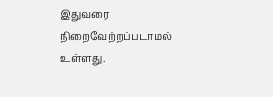இதுவரை நிறைவேற்றப்படாமல் உள்ளது.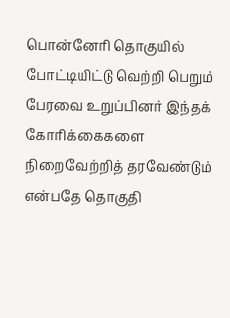பொன்னேரி தொகுயில் போட்டியிட்டு வெற்றி பெறும் பேரவை உறுப்பினர் இந்தக் கோரிக்கைகளை நிறைவேற்றித் தரவேண்டும் என்பதே தொகுதி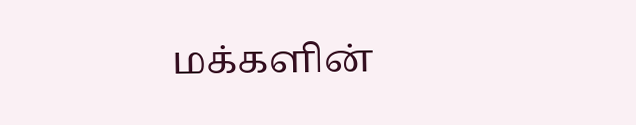மக்களின்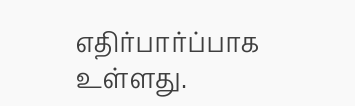எதிர்பார்ப்பாக உள்ளது.